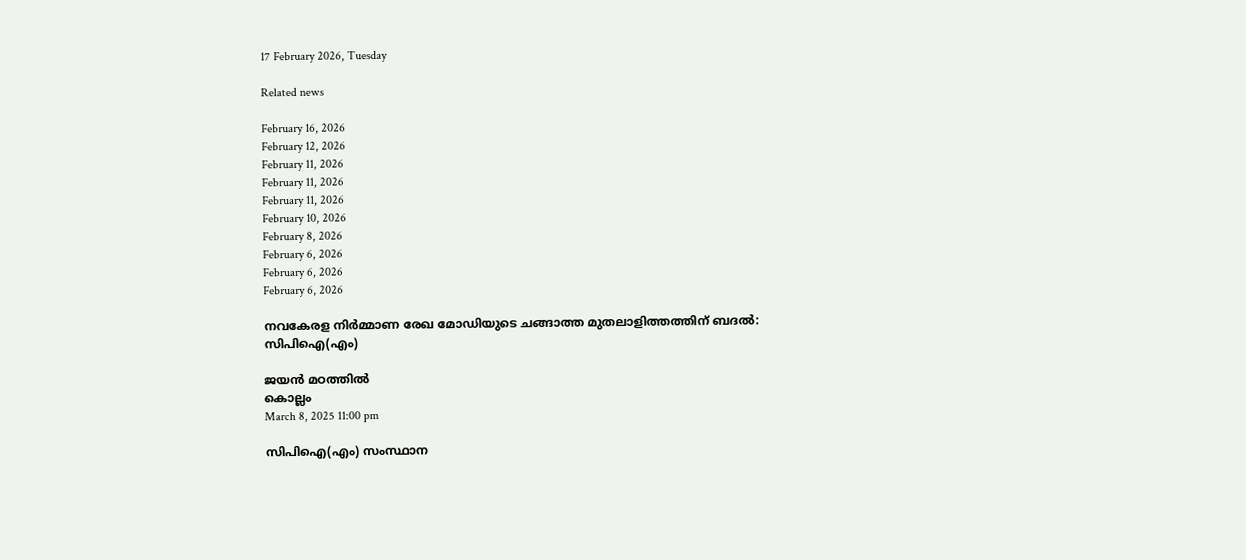17 February 2026, Tuesday

Related news

February 16, 2026
February 12, 2026
February 11, 2026
February 11, 2026
February 11, 2026
February 10, 2026
February 8, 2026
February 6, 2026
February 6, 2026
February 6, 2026

നവകേരള നിര്‍മ്മാണ രേഖ മോഡിയുടെ ചങ്ങാത്ത മുതലാളിത്തത്തിന് ബദല്‍: സിപിഐ(എം)

ജയന്‍ മഠത്തില്‍
കൊല്ലം
March 8, 2025 11:00 pm

സിപിഐ(എം) സംസ്ഥാന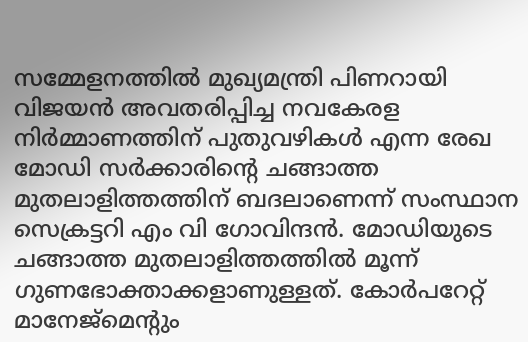സമ്മേളനത്തില്‍ മുഖ്യമന്ത്രി പിണറായി വിജയന്‍ അവതരിപ്പിച്ച നവകേരള നിര്‍മ്മാണത്തിന് പുതുവഴികള്‍ എന്ന രേഖ മോഡി സര്‍ക്കാരിന്റെ ചങ്ങാത്ത മുതലാളിത്തത്തിന് ബദലാണെന്ന് സംസ്ഥാന സെക്രട്ടറി എം വി ഗോവിന്ദന്‍. മോഡിയുടെ ചങ്ങാത്ത മുതലാളിത്തത്തില്‍ മൂന്ന് ഗുണഭോക്താക്കളാണുള്ളത്. കോര്‍പറേറ്റ് മാനേജ്മെന്റും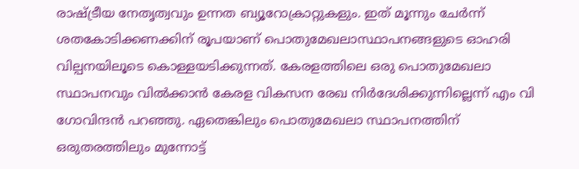രാഷ്ട്രീയ നേതൃത്വവും ഉന്നത ബ്യൂറോക്രാറ്റുകളും. ഇത് മൂന്നും ചേര്‍ന്ന് ശതകോടിക്കണക്കിന് രൂപയാണ് പൊതുമേഖലാസ്ഥാപനങ്ങളുടെ ഓഹരി വില്പനയിലൂടെ കൊള്ളയടിക്കുന്നത്. കേരളത്തിലെ ഒരു പൊതുമേഖലാ സ്ഥാപനവും വില്‍ക്കാന്‍ കേരള വികസന രേഖ നിര്‍‍ദേശിക്കുന്നില്ലെന്ന് എം വി ഗോവിന്ദന്‍ പറഞ്ഞു. ഏതെങ്കിലും പൊതുമേഖലാ സ്ഥാപനത്തിന് ഒരുതരത്തിലും മുന്നോട്ട്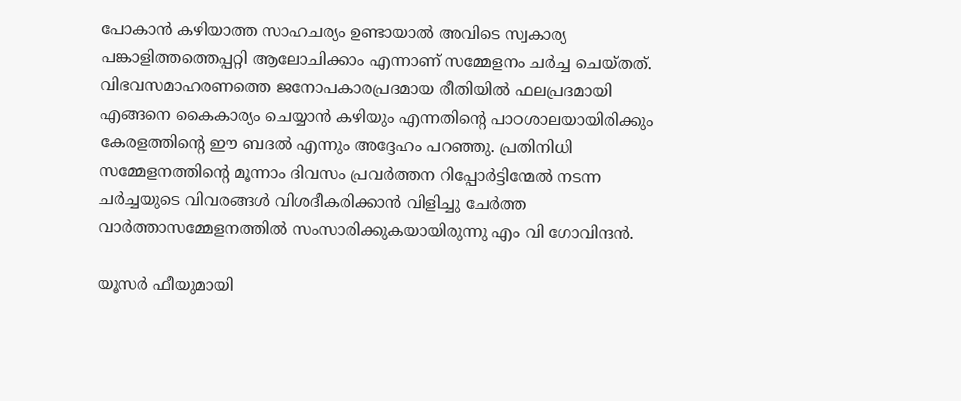പോകാന്‍ കഴിയാത്ത സാഹചര്യം ഉണ്ടായാല്‍ അവിടെ സ്വകാര്യ പങ്കാളിത്തത്തെപ്പറ്റി ആലോചിക്കാം എന്നാണ് സമ്മേളനം ചര്‍ച്ച ചെയ്തത്. വിഭവസമാഹരണത്തെ ജനോപകാരപ്രദമായ രീതിയില്‍ ഫലപ്രദമായി എങ്ങനെ കൈകാര്യം ചെയ്യാന്‍ കഴിയും എന്നതിന്റെ പാഠശാലയായിരിക്കും കേരളത്തിന്റെ ഈ ബദല്‍ എന്നും അദ്ദേഹം പറഞ്ഞു. പ്രതിനിധി സമ്മേളനത്തിന്റെ മൂന്നാം ദിവസം പ്രവര്‍ത്തന റിപ്പോര്‍ട്ടിന്മേല്‍ നടന്ന ചര്‍ച്ചയുടെ വിവരങ്ങള്‍ വിശദീകരിക്കാന്‍ വിളിച്ചു ചേര്‍ത്ത വാര്‍ത്താസമ്മേളനത്തില്‍ സംസാരിക്കുകയായിരുന്നു എം വി ഗോവിന്ദന്‍.

യൂസര്‍ ഫീയുമായി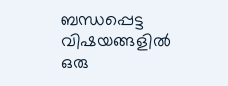ബന്ധപ്പെട്ട വിഷയങ്ങളില്‍ ഒരു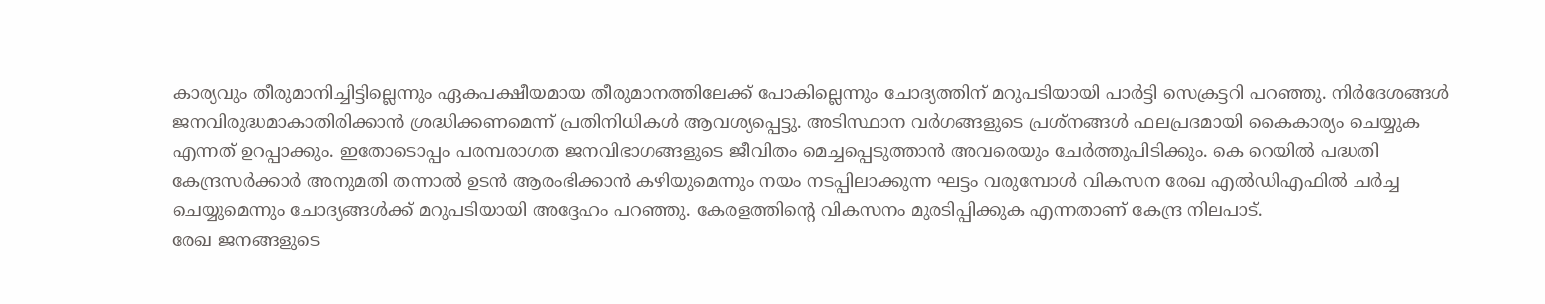കാര്യവും തീരുമാനിച്ചിട്ടില്ലെന്നും ഏകപക്ഷീയമായ തീരുമാനത്തിലേക്ക് പോകില്ലെന്നും ചോദ്യത്തിന് മറുപടിയായി പാര്‍ട്ടി സെക്രട്ടറി പറഞ്ഞു. നിർദേശങ്ങള്‍ ജനവിരുദ്ധമാകാതിരിക്കാൻ ശ്രദ്ധിക്കണമെന്ന് പ്രതിനിധികൾ ആവശ്യപ്പെട്ടു. അടിസ്ഥാന വര്‍ഗങ്ങളുടെ പ്രശ്നങ്ങള്‍ ഫലപ്രദമായി കൈകാര്യം ചെയ്യുക എന്നത് ഉറപ്പാക്കും. ഇതോടൊപ്പം പരമ്പരാഗത ജനവിഭാഗങ്ങളുടെ ജീവിതം മെച്ചപ്പെടുത്താന്‍ അവരെയും ചേര്‍ത്തുപിടിക്കും. കെ റെയിൽ പദ്ധതി കേന്ദ്രസർക്കാർ അനുമതി തന്നാൽ ഉടൻ ആരംഭിക്കാൻ കഴിയുമെന്നും നയം നടപ്പിലാക്കുന്ന ഘട്ടം വരുമ്പോൾ വികസന രേഖ എൽഡിഎഫിൽ ചർച്ച ചെയ്യുമെന്നും ചോദ്യങ്ങള്‍ക്ക് മറുപടിയായി അദ്ദേഹം പറ‍ഞ്ഞു. കേരളത്തിന്റെ വികസനം മുരടിപ്പിക്കുക എന്നതാണ് കേന്ദ്ര നിലപാട്.
രേഖ ജനങ്ങളുടെ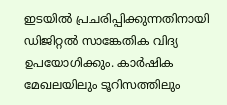ഇടയിൽ പ്രചരിപ്പിക്കുന്നതിനായി ഡിജിറ്റൽ സാങ്കേതിക വിദ്യ ഉപയോഗിക്കും. കാർഷിക മേഖലയിലും ടൂറിസത്തിലും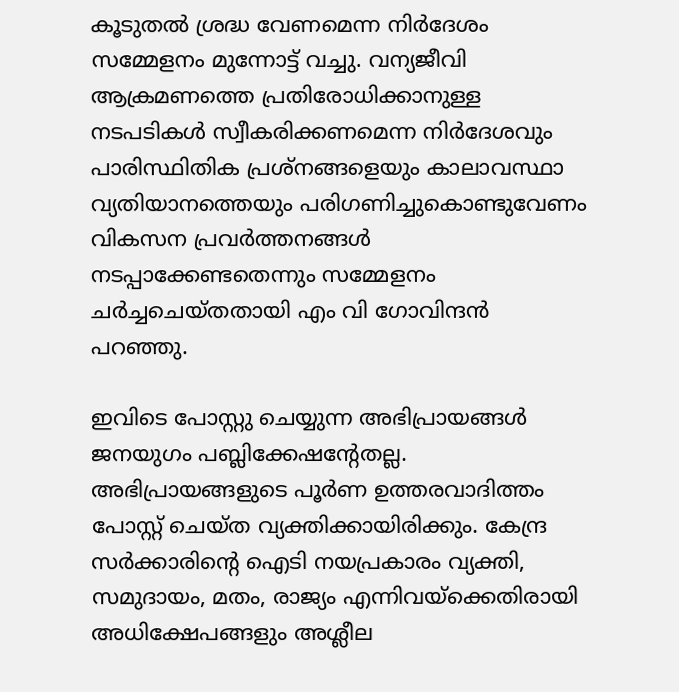കൂടുതൽ ശ്രദ്ധ വേണമെന്ന നിര്‍ദേശം സമ്മേളനം മുന്നോട്ട് വച്ചു. വന്യജീവി ആക്രമണത്തെ പ്രതിരോധിക്കാനുള്ള നടപടികള്‍ സ്വീകരിക്കണമെന്ന നിര്‍ദേശവും പാരിസ്ഥിതിക പ്രശ്നങ്ങളെയും കാലാവസ്ഥാ വ്യതിയാനത്തെയും പരിഗണിച്ചുകൊണ്ടുവേണം വികസന പ്രവർത്തനങ്ങൾ നടപ്പാക്കേണ്ടതെന്നും സമ്മേളനം ചര്‍ച്ചചെയ്തതായി എം വി ഗോവിന്ദന്‍ പറഞ്ഞു.

ഇവിടെ പോസ്റ്റു ചെയ്യുന്ന അഭിപ്രായങ്ങള്‍ ജനയുഗം പബ്ലിക്കേഷന്റേതല്ല. അഭിപ്രായങ്ങളുടെ പൂര്‍ണ ഉത്തരവാദിത്തം പോസ്റ്റ് ചെയ്ത വ്യക്തിക്കായിരിക്കും. കേന്ദ്ര സര്‍ക്കാരിന്റെ ഐടി നയപ്രകാരം വ്യക്തി, സമുദായം, മതം, രാജ്യം എന്നിവയ്‌ക്കെതിരായി അധിക്ഷേപങ്ങളും അശ്ലീല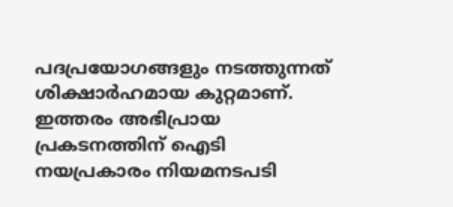പദപ്രയോഗങ്ങളും നടത്തുന്നത് ശിക്ഷാര്‍ഹമായ കുറ്റമാണ്. ഇത്തരം അഭിപ്രായ പ്രകടനത്തിന് ഐടി നയപ്രകാരം നിയമനടപടി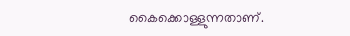കൈക്കൊള്ളുന്നതാണ്.